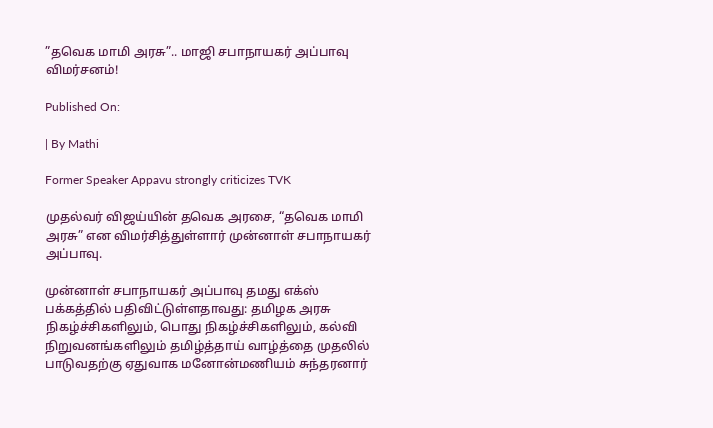”தவெக மாமி அரசு”.. மாஜி சபாநாயகர் அப்பாவு விமர்சனம்!

Published On:

| By Mathi

Former Speaker Appavu strongly criticizes TVK

முதல்வர் விஜய்யின் தவெக அரசை, “தவெக மாமி அரசு” என விமர்சித்துள்ளார் முன்னாள் சபாநாயகர் அப்பாவு.

முன்னாள் சபாநாயகர் அப்பாவு தமது எக்ஸ் பக்கத்தில் பதிவிட்டுள்ளதாவது: தமிழக அரசு நிகழ்ச்சிகளிலும், பொது நிகழ்ச்சிகளிலும், கல்வி நிறுவனங்களிலும் தமிழ்த்தாய் வாழ்த்தை முதலில் பாடுவதற்கு ஏதுவாக மனோன்மணியம் சுந்தரனார்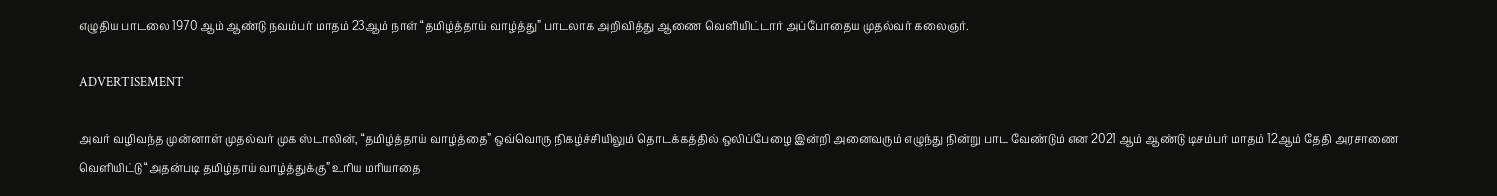எழுதிய பாடலை 1970 ஆம் ஆண்டு நவம்பர் மாதம் 23ஆம் நாள் “தமிழ்த்தாய் வாழ்த்து” பாடலாக அறிவித்து ஆணை வெளியிட்டார் அப்போதைய முதல்வர் கலைஞர்.

ADVERTISEMENT

அவர் வழிவந்த முன்னாள் முதல்வர் முக ஸ்டாலின், “தமிழ்த்தாய் வாழ்த்தை” ஒவ்வொரு நிகழ்ச்சியிலும் தொடக்கத்தில் ஒலிப்பேழை இன்றி அனைவரும் எழுந்து நின்று பாட வேண்டும் என 2021 ஆம் ஆண்டு டிசம்பர் மாதம் 12ஆம் தேதி அரசாணை வெளியிட்டு “அதன்படி தமிழ்தாய் வாழ்த்துக்கு” உரிய மரியாதை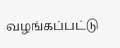வழங்கப்பட்டு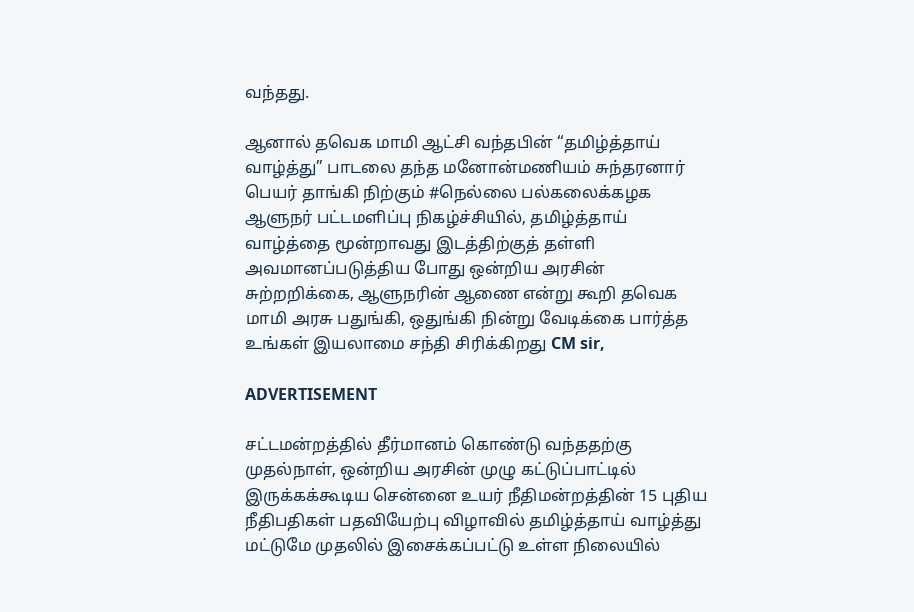வந்தது.

ஆனால் தவெக மாமி ஆட்சி வந்தபின் “தமிழ்த்தாய் வாழ்த்து” பாடலை தந்த மனோன்மணியம் சுந்தரனார் பெயர் தாங்கி நிற்கும் #நெல்லை பல்கலைக்கழக ஆளுநர் பட்டமளிப்பு நிகழ்ச்சியில், தமிழ்த்தாய் வாழ்த்தை மூன்றாவது இடத்திற்குத் தள்ளி அவமானப்படுத்திய போது ஒன்றிய அரசின் சுற்றறிக்கை, ஆளுநரின் ஆணை என்று கூறி தவெக மாமி அரசு பதுங்கி, ஒதுங்கி நின்று வேடிக்கை பார்த்த உங்கள் இயலாமை சந்தி சிரிக்கிறது CM sir,

ADVERTISEMENT

சட்டமன்றத்தில் தீர்மானம் கொண்டு வந்ததற்கு முதல்நாள், ஒன்றிய அரசின் முழு கட்டுப்பாட்டில் இருக்கக்கூடிய சென்னை உயர் நீதிமன்றத்தின் 15 புதிய நீதிபதிகள் பதவியேற்பு விழாவில் தமிழ்த்தாய் வாழ்த்து மட்டுமே முதலில் இசைக்கப்பட்டு உள்ள நிலையில்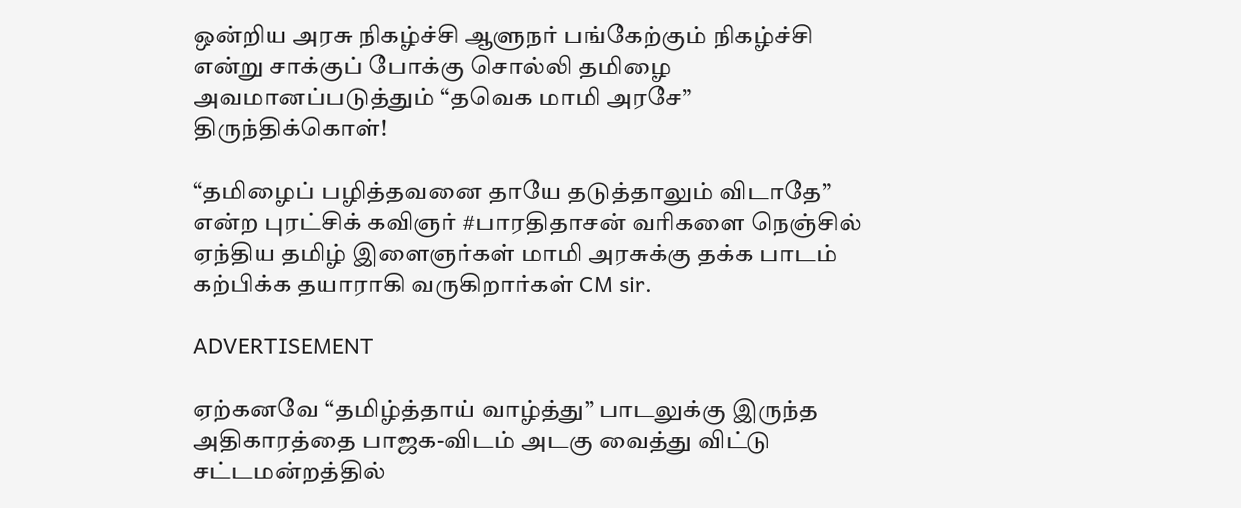ஒன்றிய அரசு நிகழ்ச்சி ஆளுநர் பங்கேற்கும் நிகழ்ச்சி என்று சாக்குப் போக்கு சொல்லி தமிழை அவமானப்படுத்தும் “தவெக மாமி அரசே” திருந்திக்கொள்!

“தமிழைப் பழித்தவனை தாயே தடுத்தாலும் விடாதே” என்ற புரட்சிக் கவிஞர் #பாரதிதாசன் வரிகளை நெஞ்சில் ஏந்திய தமிழ் இளைஞர்கள் மாமி அரசுக்கு தக்க பாடம் கற்பிக்க தயாராகி வருகிறார்கள் CM sir.

ADVERTISEMENT

ஏற்கனவே “தமிழ்த்தாய் வாழ்த்து” பாடலுக்கு இருந்த அதிகாரத்தை பாஜக-விடம் அடகு வைத்து விட்டு சட்டமன்றத்தில்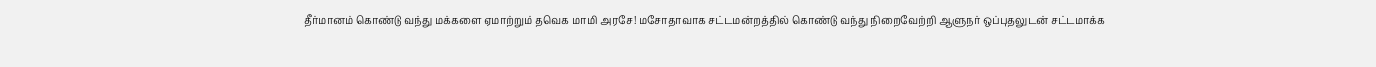தீர்மானம் கொண்டு வந்து மக்களை ஏமாற்றும் தவெக மாமி அரசே! மசோதாவாக சட்டமன்றத்தில் கொண்டு வந்து நிறைவேற்றி ஆளுநர் ஒப்புதலுடன் சட்டமாக்க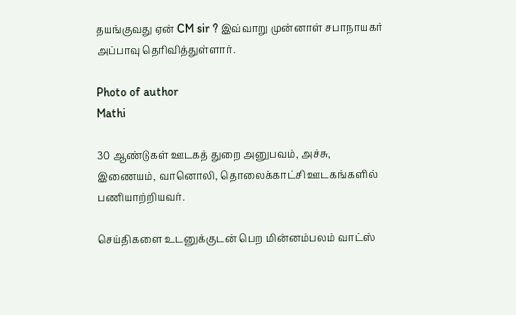தயங்குவது ஏன் CM sir ? இவ்வாறு முன்னாள் சபாநாயகர் அப்பாவு தெரிவித்துள்ளார்.

Photo of author
Mathi

30 ஆண்டுகள் ஊடகத் துறை அனுபவம், அச்சு, இணையம், வானொலி, தொலைக்காட்சி ஊடகங்களில் பணியாற்றியவர்.

செய்திகளை உடனுக்குடன் பெற மின்னம்பலம் வாட்ஸ்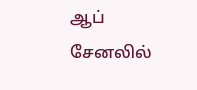ஆப் சேனலில்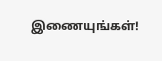இணையுங்கள்!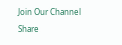Join Our Channel
Share